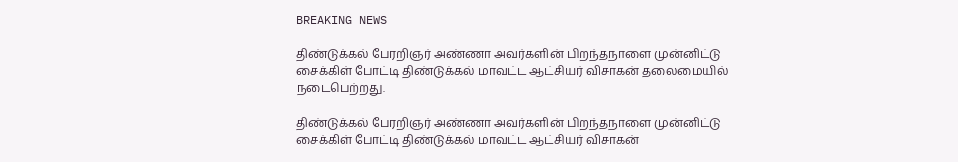BREAKING NEWS

திண்டுக்கல் பேரறிஞர் அண்ணா அவர்களின் பிறந்தநாளை முன்னிட்டு சைக்கிள் போட்டி திண்டுக்கல் மாவட்ட ஆட்சியர் விசாகன் தலைமையில் நடைபெற்றது.

திண்டுக்கல் பேரறிஞர் அண்ணா அவர்களின் பிறந்தநாளை முன்னிட்டு சைக்கிள் போட்டி திண்டுக்கல் மாவட்ட ஆட்சியர் விசாகன்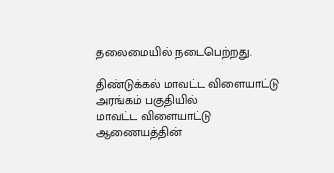தலைமையில் நடைபெற்றது.

திண்டுக்கல் மாவட்ட விளையாட்டு அரங்கம் பகுதியில்
மாவட்ட விளையாட்டு ஆணையத்தின்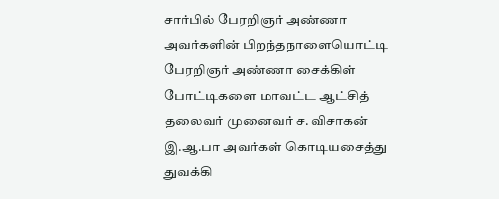சார்பில் பேரறிஞர் அண்ணா அவர்களின் பிறந்தநாளையொட்டி பேரறிஞர் அண்ணா சைக்கிள் போட்டிகளை மாவட்ட ஆட்சித் தலைவர் முனைவர் ச. விசாகன் இ.ஆ.பா அவர்கள் கொடியசைத்து துவக்கி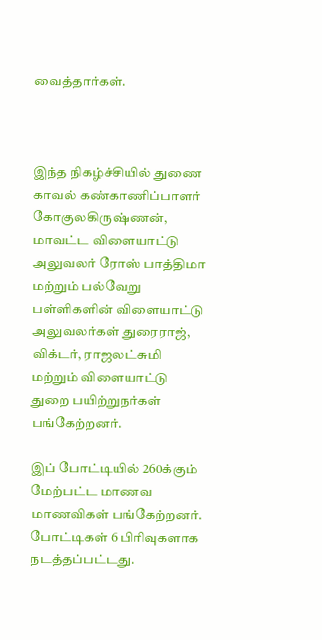வைத்தார்கள்.



இந்த நிகழ்ச்சியில் துணை காவல் கண்காணிப்பாளர் கோகுலகிருஷ்ணன், மாவட்ட விளையாட்டு அலுவலர் ரோஸ் பாத்திமா மற்றும் பல்வேறு பள்ளிகளின் விளையாட்டு அலுவலர்கள் துரைராஜ், விக்டர், ராஜலட்சுமி மற்றும் விளையாட்டு துறை பயிற்றுநர்கள் பங்கேற்றனர்.

இப் போட்டியில் 260க்கும் மேற்பட்ட மாணவ மாணவிகள் பங்கேற்றனர். போட்டிகள் 6 பிரிவுகளாக நடத்தப்பட்டது.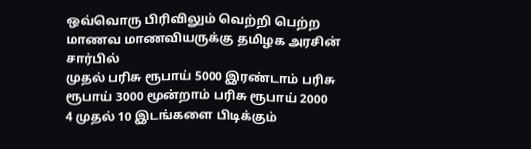ஒவ்வொரு பிரிவிலும் வெற்றி பெற்ற மாணவ மாணவியருக்கு தமிழக அரசின் சார்பில்
முதல் பரிசு ரூபாய் 5000 இரண்டாம் பரிசு ரூபாய் 3000 மூன்றாம் பரிசு ரூபாய் 2000
4 முதல் 10 இடங்களை பிடிக்கும்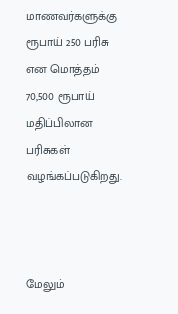மாணவர்களுக்கு ரூபாய் 250 பரிசு என மொத்தம் 70,500 ரூபாய் மதிப்பிலான பரிசுகள் வழங்கப்படுகிறது.



மேலும்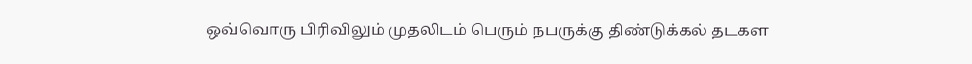ஒவ்வொரு பிரிவிலும் முதலிடம் பெரும் நபருக்கு திண்டுக்கல் தடகள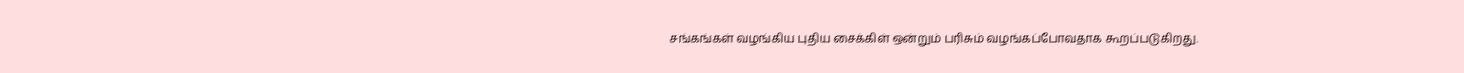சங்கங்கள் வழங்கிய புதிய சைக்கிள் ஒன்றும் பரிசும் வழங்கப்போவதாக கூறப்படுகிறது.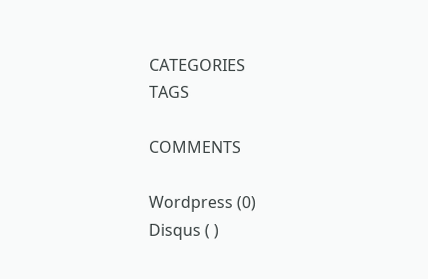CATEGORIES
TAGS

COMMENTS

Wordpress (0)
Disqus ( )